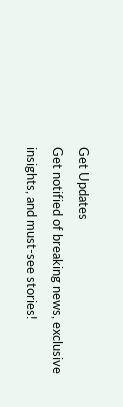Get Updates
Get notified of breaking news, exclusive insights, and must-see stories!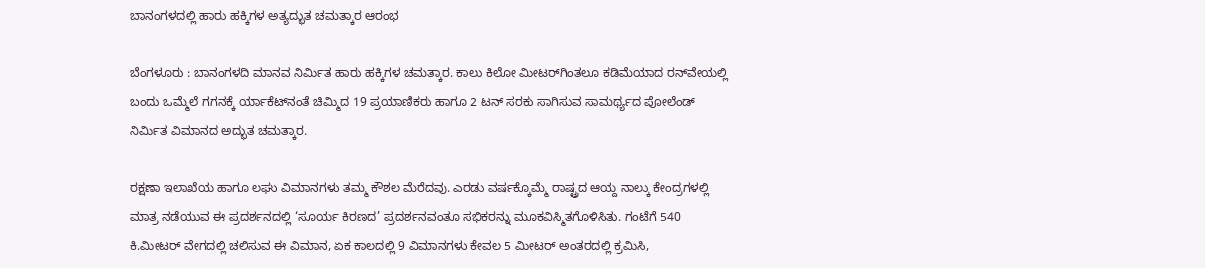ಬಾನಂಗಳದಲ್ಲಿ ಹಾರು ಹಕ್ಕಿಗಳ ಅತ್ಯದ್ಭುತ ಚಮತ್ಕಾರ ಆರಂಭ

ಬೆಂಗಳೂರು : ಬಾನಂಗಳದಿ ಮಾನವ ನಿರ್ಮಿತ ಹಾರು ಹಕ್ಕಿಗಳ ಚಮತ್ಕಾರ. ಕಾಲು ಕಿಲೋ ಮೀಟರ್‌ಗಿಂತಲೂ ಕಡಿಮೆಯಾದ ರನ್‌ವೇಯಲ್ಲಿ ಬಂದು ಒಮ್ಮೆಲೆ ಗಗನಕ್ಕೆ ರ್ಯಾಕೆಟ್‌ನಂತೆ ಚಿಮ್ಮಿದ 19 ಪ್ರಯಾಣಿಕರು ಹಾಗೂ 2 ಟನ್‌ ಸರಕು ಸಾಗಿಸುವ ಸಾಮರ್ಥ್ಯದ ಪೋಲೆಂಡ್‌ ನಿರ್ಮಿತ ವಿಮಾನದ ಅದ್ಭುತ ಚಮತ್ಕಾರ.

ರಕ್ಷಣಾ ಇಲಾಖೆಯ ಹಾಗೂ ಲಘು ವಿಮಾನಗಳು ತಮ್ಮ ಕೌಶಲ ಮೆರೆದವು. ಎರಡು ವರ್ಷಕ್ಕೊಮ್ಮೆ ರಾಷ್ಟ್ರದ ಆಯ್ದ ನಾಲ್ಕು ಕೇಂದ್ರಗಳಲ್ಲಿ ಮಾತ್ರ ನಡೆಯುವ ಈ ಪ್ರದರ್ಶನದಲ್ಲಿ ‘ಸೂರ್ಯ ಕಿರಣದ’ ಪ್ರದರ್ಶನವಂತೂ ಸಭಿಕರನ್ನು ಮೂಕವಿಸ್ಮಿತಗೊಳಿಸಿತು. ಗಂಟೆಗೆ 540 ಕಿ.ಮೀಟರ್‌ ವೇಗದಲ್ಲಿ ಚಲಿಸುವ ಈ ವಿಮಾನ, ಏಕ ಕಾಲದಲ್ಲಿ 9 ವಿಮಾನಗಳು ಕೇವಲ 5 ಮೀಟರ್‌ ಅಂತರದಲ್ಲಿ ಕ್ರಮಿಸಿ,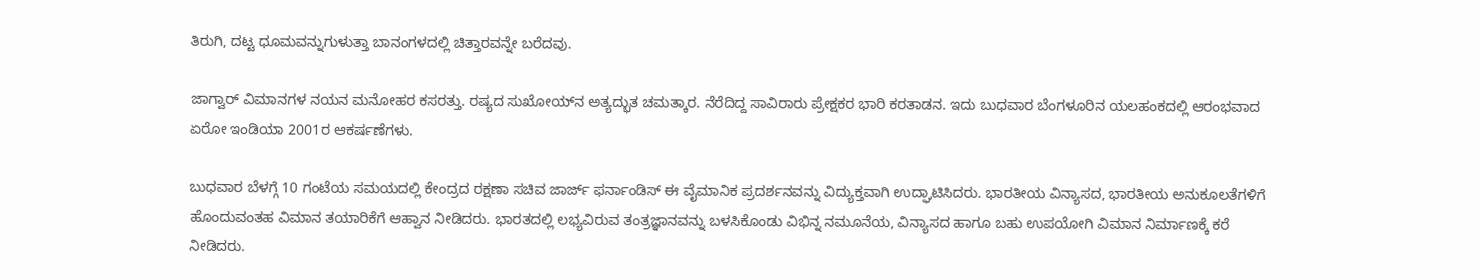ತಿರುಗಿ, ದಟ್ಟ ಧೂಮವನ್ನುಗುಳುತ್ತಾ ಬಾನಂಗಳದಲ್ಲಿ ಚಿತ್ತಾರವನ್ನೇ ಬರೆದವು.

ಜಾಗ್ವಾರ್‌ ವಿಮಾನಗಳ ನಯನ ಮನೋಹರ ಕಸರತ್ತು. ರಷ್ಯದ ಸುಖೋಯ್‌ನ ಅತ್ಯದ್ಭುತ ಚಮತ್ಕಾರ. ನೆರೆದಿದ್ದ ಸಾವಿರಾರು ಪ್ರೇಕ್ಷಕರ ಭಾರಿ ಕರತಾಡನ. ಇದು ಬುಧವಾರ ಬೆಂಗಳೂರಿನ ಯಲಹಂಕದಲ್ಲಿ ಆರಂಭವಾದ ಏರೋ ಇಂಡಿಯಾ 2001ರ ಆಕರ್ಷಣೆಗಳು.

ಬುಧವಾರ ಬೆಳಗ್ಗೆ 10 ಗಂಟೆಯ ಸಮಯದಲ್ಲಿ ಕೇಂದ್ರದ ರಕ್ಷಣಾ ಸಚಿವ ಜಾರ್ಜ್‌ ಫರ್ನಾಂಡಿಸ್‌ ಈ ವೈಮಾನಿಕ ಪ್ರದರ್ಶನವನ್ನು ವಿದ್ಯುಕ್ತವಾಗಿ ಉದ್ಘಾಟಿಸಿದರು. ಭಾರತೀಯ ವಿನ್ಯಾಸದ, ಭಾರತೀಯ ಅನುಕೂಲತೆಗಳಿಗೆ ಹೊಂದುವಂತಹ ವಿಮಾನ ತಯಾರಿಕೆಗೆ ಆಹ್ವಾನ ನೀಡಿದರು. ಭಾರತದಲ್ಲಿ ಲಭ್ಯವಿರುವ ತಂತ್ರಜ್ಞಾನವನ್ನು ಬಳಸಿಕೊಂಡು ವಿಭಿನ್ನ ನಮೂನೆಯ, ವಿನ್ಯಾಸದ ಹಾಗೂ ಬಹು ಉಪಯೋಗಿ ವಿಮಾನ ನಿರ್ಮಾಣಕ್ಕೆ ಕರೆ ನೀಡಿದರು.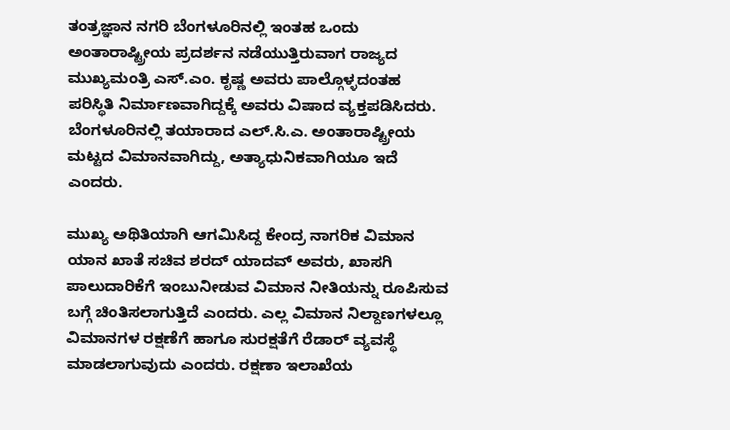ತಂತ್ರಜ್ಞಾನ ನಗರಿ ಬೆಂಗಳೂರಿನಲ್ಲಿ ಇಂತಹ ಒಂದು ಅಂತಾರಾಷ್ಟ್ರೀಯ ಪ್ರದರ್ಶನ ನಡೆಯುತ್ತಿರುವಾಗ ರಾಜ್ಯದ ಮುಖ್ಯಮಂತ್ರಿ ಎಸ್‌.ಎಂ. ಕೃಷ್ಣ ಅವರು ಪಾಲ್ಗೊಳ್ಳದಂತಹ ಪರಿಸ್ಥಿತಿ ನಿರ್ಮಾಣವಾಗಿದ್ದಕ್ಕೆ ಅವರು ವಿಷಾದ ವ್ಯಕ್ತಪಡಿಸಿದರು. ಬೆಂಗಳೂರಿನಲ್ಲಿ ತಯಾರಾದ ಎಲ್‌.ಸಿ.ಎ. ಅಂತಾರಾಷ್ಟ್ರೀಯ ಮಟ್ಟದ ವಿಮಾನವಾಗಿದ್ದು, ಅತ್ಯಾಧುನಿಕವಾಗಿಯೂ ಇದೆ ಎಂದರು.

ಮುಖ್ಯ ಅಥಿತಿಯಾಗಿ ಆಗಮಿಸಿದ್ದ ಕೇಂದ್ರ ನಾಗರಿಕ ವಿಮಾನ ಯಾನ ಖಾತೆ ಸಚಿವ ಶರದ್‌ ಯಾದವ್‌ ಅವರು, ಖಾಸಗಿ ಪಾಲುದಾರಿಕೆಗೆ ಇಂಬುನೀಡುವ ವಿಮಾನ ನೀತಿಯನ್ನು ರೂಪಿಸುವ ಬಗ್ಗೆ ಚಿಂತಿಸಲಾಗುತ್ತಿದೆ ಎಂದರು. ಎಲ್ಲ ವಿಮಾನ ನಿಲ್ದಾಣಗಳಲ್ಲೂ ವಿಮಾನಗಳ ರಕ್ಷಣೆಗೆ ಹಾಗೂ ಸುರಕ್ಷತೆಗೆ ರೆಡಾರ್‌ ವ್ಯವಸ್ಥೆ ಮಾಡಲಾಗುವುದು ಎಂದರು. ರಕ್ಷಣಾ ಇಲಾಖೆಯ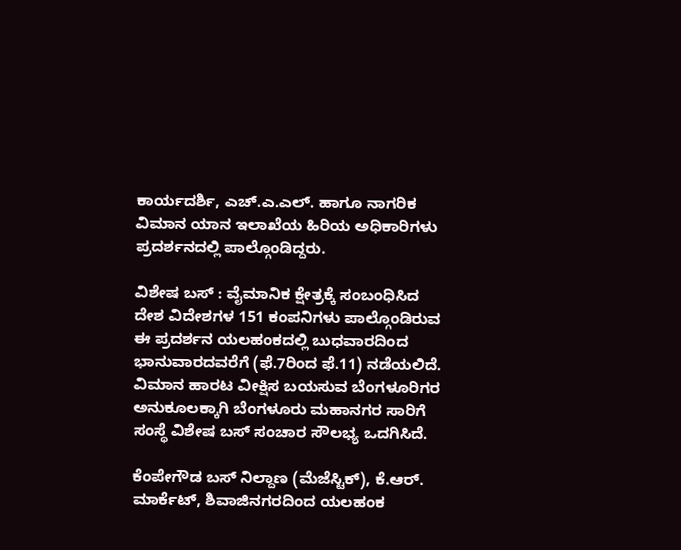ಕಾರ್ಯದರ್ಶಿ, ಎಚ್‌.ಎ.ಎಲ್‌. ಹಾಗೂ ನಾಗರಿಕ ವಿಮಾನ ಯಾನ ಇಲಾಖೆಯ ಹಿರಿಯ ಅಧಿಕಾರಿಗಳು ಪ್ರದರ್ಶನದಲ್ಲಿ ಪಾಲ್ಗೊಂಡಿದ್ದರು.

ವಿಶೇಷ ಬಸ್‌ : ವೈಮಾನಿಕ ಕ್ಷೇತ್ರಕ್ಕೆ ಸಂಬಂಧಿಸಿದ ದೇಶ ವಿದೇಶಗಳ 151 ಕಂಪನಿಗಳು ಪಾಲ್ಗೊಂಡಿರುವ ಈ ಪ್ರದರ್ಶನ ಯಲಹಂಕದಲ್ಲಿ ಬುಧವಾರದಿಂದ ಭಾನುವಾರದವರೆಗೆ (ಫೆ.7ರಿಂದ ಫೆ.11) ನಡೆಯಲಿದೆ. ವಿಮಾನ ಹಾರಟ ವೀಕ್ಷಿಸ ಬಯಸುವ ಬೆಂಗಳೂರಿಗರ ಅನುಕೂಲಕ್ಕಾಗಿ ಬೆಂಗಳೂರು ಮಹಾನಗರ ಸಾರಿಗೆ ಸಂಸ್ಥೆ ವಿಶೇಷ ಬಸ್‌ ಸಂಚಾರ ಸೌಲಭ್ಯ ಒದಗಿಸಿದೆ.

ಕೆಂಪೇಗೌಡ ಬಸ್‌ ನಿಲ್ದಾಣ (ಮೆಜೆಸ್ಟಿಕ್‌), ಕೆ.ಆರ್‌. ಮಾರ್ಕೆಟ್‌, ಶಿವಾಜಿನಗರದಿಂದ ಯಲಹಂಕ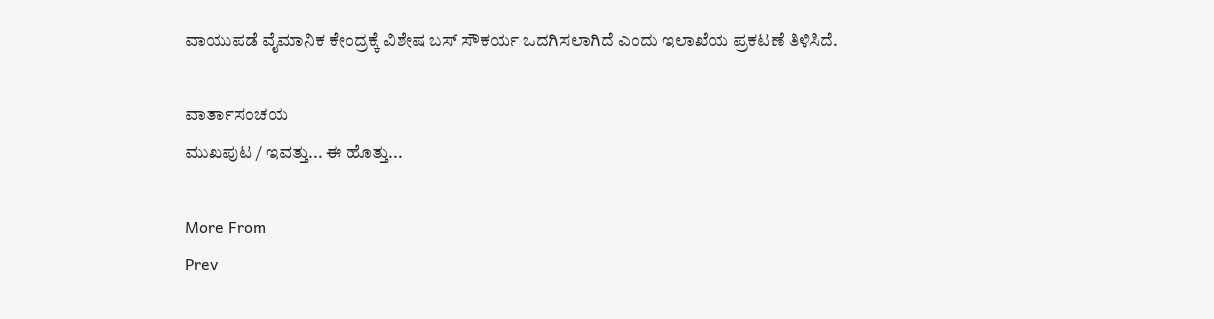ವಾಯುಪಡೆ ವೈಮಾನಿಕ ಕೇಂದ್ರಕ್ಕೆ ವಿಶೇಷ ಬಸ್‌ ಸೌಕರ್ಯ ಒದಗಿಸಲಾಗಿದೆ ಎಂದು ಇಲಾಖೆಯ ಪ್ರಕಟಣೆ ತಿಳಿಸಿದೆ.

ವಾರ್ತಾಸಂಚಯ
ಮುಖಪುಟ / ಇವತ್ತು... ಈ ಹೊತ್ತು...

More From
Prev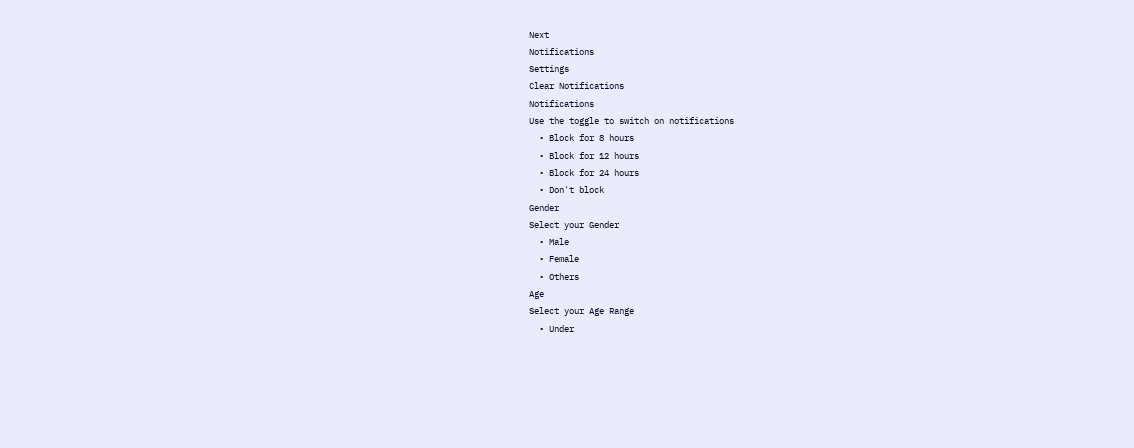Next
Notifications
Settings
Clear Notifications
Notifications
Use the toggle to switch on notifications
  • Block for 8 hours
  • Block for 12 hours
  • Block for 24 hours
  • Don't block
Gender
Select your Gender
  • Male
  • Female
  • Others
Age
Select your Age Range
  • Under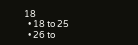18
  • 18 to 25
  • 26 to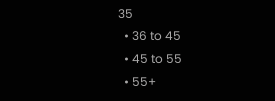35
  • 36 to 45
  • 45 to 55
  • 55+